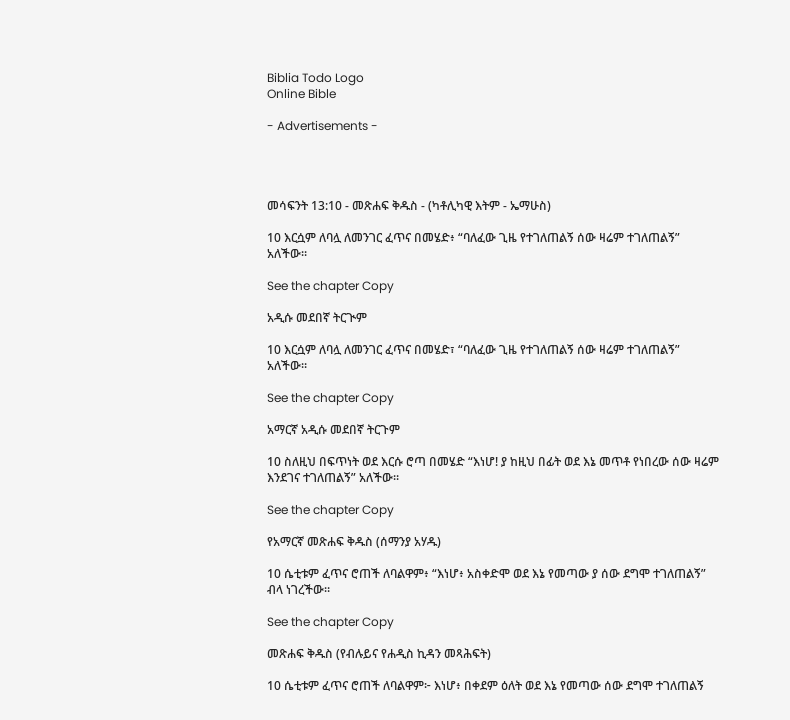Biblia Todo Logo
Online Bible

- Advertisements -




መሳፍንት 13:10 - መጽሐፍ ቅዱስ - (ካቶሊካዊ እትም - ኤማሁስ)

10 እርሷም ለባሏ ለመንገር ፈጥና በመሄድ፥ “ባለፈው ጊዜ የተገለጠልኝ ሰው ዛሬም ተገለጠልኝ” አለችው።

See the chapter Copy

አዲሱ መደበኛ ትርጒም

10 እርሷም ለባሏ ለመንገር ፈጥና በመሄድ፣ “ባለፈው ጊዜ የተገለጠልኝ ሰው ዛሬም ተገለጠልኝ” አለችው።

See the chapter Copy

አማርኛ አዲሱ መደበኛ ትርጉም

10 ስለዚህ በፍጥነት ወደ እርሱ ሮጣ በመሄድ “እነሆ! ያ ከዚህ በፊት ወደ እኔ መጥቶ የነበረው ሰው ዛሬም እንደገና ተገለጠልኝ” አለችው።

See the chapter Copy

የአማርኛ መጽሐፍ ቅዱስ (ሰማንያ አሃዱ)

10 ሴቲቱም ፈጥና ሮጠች ለባልዋም፥ “እነሆ፥ አስቀድሞ ወደ እኔ የመጣው ያ ሰው ደግሞ ተገለጠልኝ” ብላ ነገረችው።

See the chapter Copy

መጽሐፍ ቅዱስ (የብሉይና የሐዲስ ኪዳን መጻሕፍት)

10 ሴቲቱም ፈጥና ሮጠች ለባልዋም፦ እነሆ፥ በቀደም ዕለት ወደ እኔ የመጣው ሰው ደግሞ ተገለጠልኝ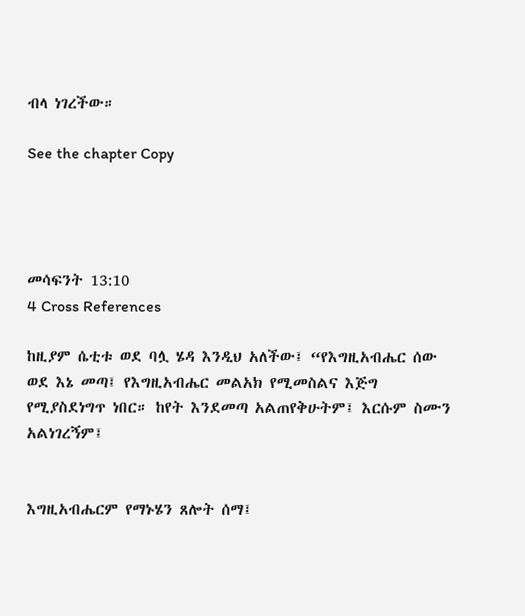ብላ ነገረችው።

See the chapter Copy




መሳፍንት 13:10
4 Cross References

ከዚያም ሴቲቱ ወደ ባሏ ሄዳ እንዲህ አለችው፤ “የእግዚአብሔር ሰው ወደ እኔ መጣ፤ የእግዚአብሔር መልአክ የሚመስልና እጅግ የሚያስደነግጥ ነበር። ከየት እንደመጣ አልጠየቅሁትም፤ እርሱም ስሙን አልነገረኝም፤


እግዚአብሔርም የማኑሄን ጸሎት ሰማ፤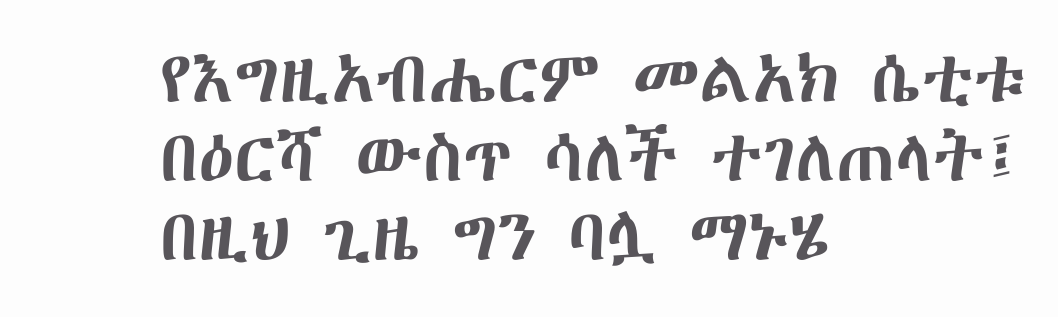የእግዚአብሔርም መልአክ ሴቲቱ በዕርሻ ውስጥ ሳለች ተገለጠላት፤ በዚህ ጊዜ ግን ባሏ ማኑሄ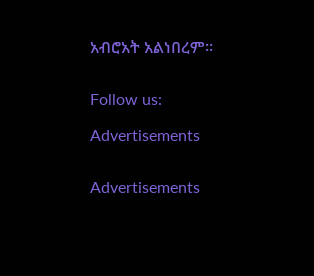አብሮአት አልነበረም።


Follow us:

Advertisements


Advertisements